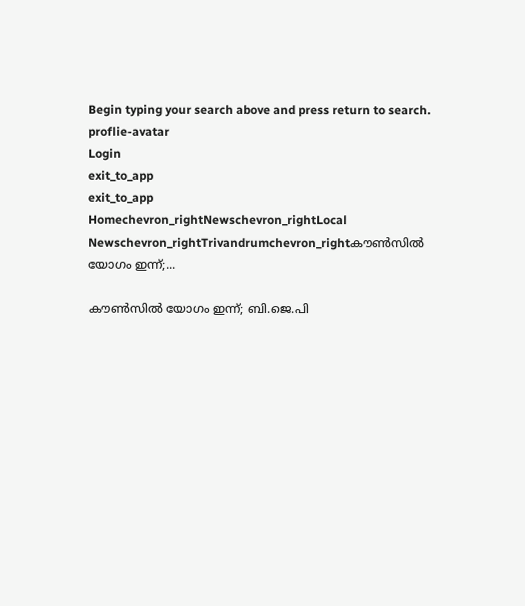Begin typing your search above and press return to search.
proflie-avatar
Login
exit_to_app
exit_to_app
Homechevron_rightNewschevron_rightLocal Newschevron_rightTrivandrumchevron_rightകൗൺസിൽ യോഗം ഇന്ന്;...

കൗൺസിൽ യോഗം ഇന്ന്; ബി.ജെ.പി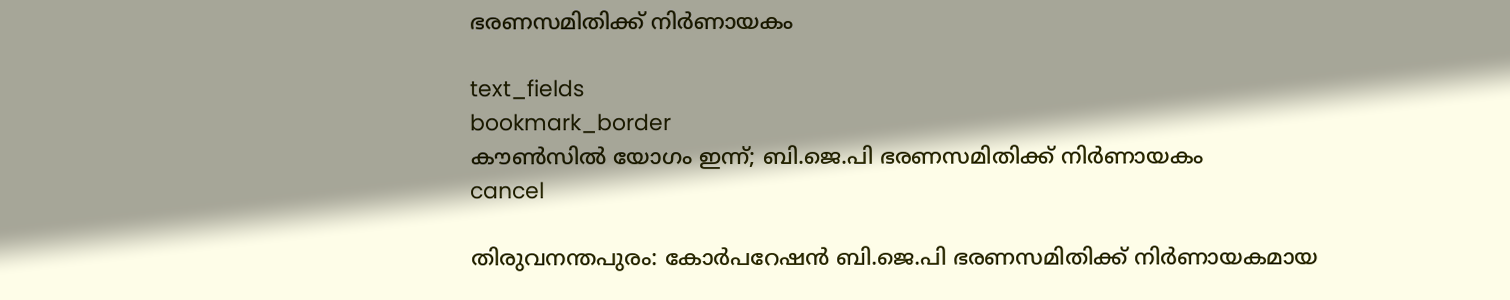ഭരണസമിതിക്ക് നിർണായകം

text_fields
bookmark_border
കൗൺസിൽ യോഗം ഇന്ന്; ബി.ജെ.പി ഭരണസമിതിക്ക് നിർണായകം
cancel

തിരുവനന്തപുരം: കോർപറേഷൻ ബി.ജെ.പി ഭരണസമിതിക്ക് നിർണായകമായ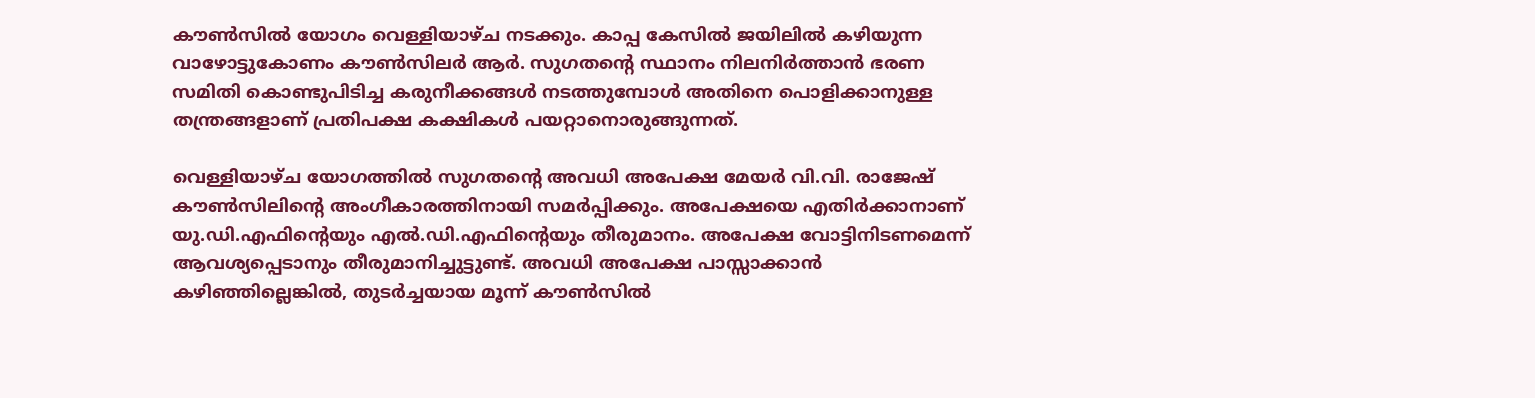കൗൺസിൽ യോഗം വെള്ളിയാഴ്ച നടക്കും. കാപ്പ കേസിൽ ജയിലിൽ കഴിയുന്ന വാഴോട്ടുകോണം കൗൺസിലർ ആർ. സുഗതന്റെ സ്ഥാനം നിലനിർത്താൻ ഭരണ സമിതി കൊണ്ടുപിടിച്ച കരുനീക്കങ്ങൾ നടത്തുമ്പോൾ അതിനെ പൊളിക്കാനുള്ള തന്ത്രങ്ങളാണ് പ്രതിപക്ഷ കക്ഷികൾ പയറ്റാനൊരുങ്ങുന്നത്.

വെള്ളിയാഴ്ച യോഗത്തിൽ സുഗതന്റെ അവധി അപേക്ഷ മേയർ വി.വി. രാജേഷ് കൗൺസിലിന്റെ അംഗീകാരത്തിനായി സമർപ്പിക്കും. അപേക്ഷയെ എതിർക്കാനാണ് യു.ഡി.എഫിന്റെയും എൽ.ഡി.എഫിന്റെയും തീരുമാനം. അപേക്ഷ വോട്ടിനിടണമെന്ന് ആവശ്യപ്പെടാനും തീരുമാനിച്ചുട്ടുണ്ട്. അവധി അപേക്ഷ പാസ്സാക്കാൻ കഴിഞ്ഞില്ലെങ്കിൽ, തുടർച്ചയായ മൂന്ന് കൗൺസിൽ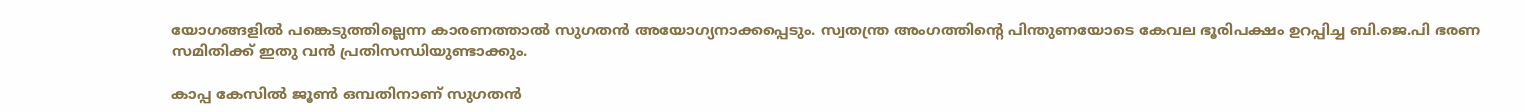യോഗങ്ങളിൽ പങ്കെടുത്തില്ലെന്ന കാരണത്താൽ സുഗതൻ അയോഗ്യനാക്കപ്പെടും. സ്വതന്ത്ര അംഗത്തിന്റെ പിന്തുണയോടെ കേവല ഭൂരിപക്ഷം ഉറപ്പിച്ച ബി.ജെ.പി ഭരണ സമിതിക്ക് ഇതു വൻ പ്രതിസന്ധിയുണ്ടാക്കും.

കാപ്പ കേസിൽ ജൂൺ ഒമ്പതിനാണ് സുഗതൻ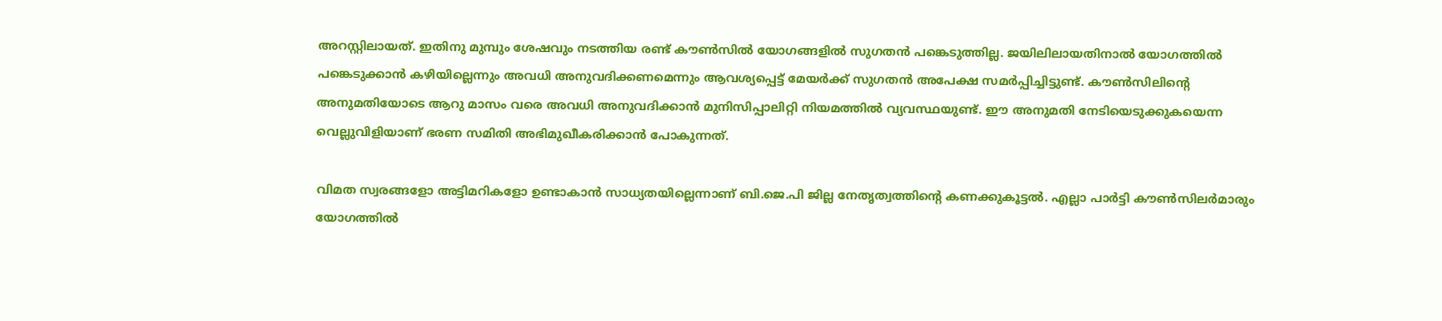അറസ്റ്റിലായത്. ഇതിനു മുമ്പും ശേഷവും നടത്തിയ രണ്ട് കൗൺസിൽ യോഗങ്ങളിൽ സുഗതൻ പങ്കെടുത്തില്ല. ജയിലിലായതിനാൽ യോഗത്തിൽ പങ്കെടുക്കാൻ കഴിയില്ലെന്നും അവധി അനുവദിക്കണമെന്നും ആവശ്യപ്പെട്ട് മേയർക്ക് സുഗതൻ അപേക്ഷ സമർപ്പിച്ചിട്ടുണ്ട്. കൗൺസിലിന്റെ അനുമതിയോടെ ആറു മാസം വരെ അവധി അനുവദിക്കാൻ മുനിസിപ്പാലിറ്റി നിയമത്തിൽ വ്യവസ്ഥയുണ്ട്. ഈ അനുമതി നേടിയെടുക്കുകയെന്ന വെല്ലുവിളിയാണ് ഭരണ സമിതി അഭിമുഖീകരിക്കാൻ പോകുന്നത്.

വിമത സ്വരങ്ങളോ അട്ടിമറികളോ ഉണ്ടാകാൻ സാധ്യതയില്ലെന്നാണ് ബി.ജെ.പി ജില്ല നേതൃത്വത്തിന്റെ കണക്കുകൂട്ടൽ. എല്ലാ പാർട്ടി കൗൺസിലർമാരും യോഗത്തിൽ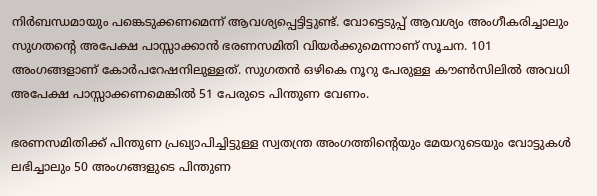നിർബന്ധമായും പങ്കെടുക്കണമെന്ന് ആവശ്യപ്പെട്ടിട്ടുണ്ട്. വോട്ടെടുപ്പ് ആവശ്യം അംഗീകരിച്ചാലും സുഗതന്റെ അപേക്ഷ പാസ്സാക്കാൻ ഭരണസമിതി വിയർക്കുമെന്നാണ് സൂചന. 101 അംഗങ്ങളാണ് കോർപറേഷനിലുള്ളത്. സുഗതൻ ഒഴികെ നൂറു പേരുള്ള കൗൺസിലിൽ അവധി അപേക്ഷ പാസ്സാക്കണമെങ്കിൽ 51 പേരുടെ പിന്തുണ വേണം.

ഭരണസമിതിക്ക് പിന്തുണ പ്രഖ്യാപിച്ചിട്ടുള്ള സ്വതന്ത്ര അംഗത്തിന്റെയും മേയറുടെയും വോട്ടുകൾ ലഭിച്ചാലും 50 അംഗങ്ങളുടെ പിന്തുണ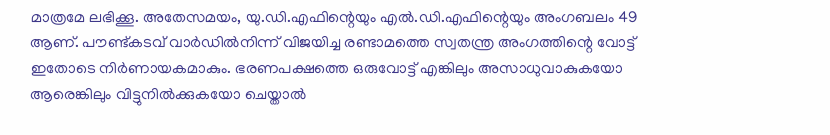മാത്രമേ ലഭിക്കൂ. അതേസമയം, യു.ഡി.എഫിന്റെയും എൽ.ഡി.എഫിന്റെയും അംഗബലം 49 ആണ്. പൗണ്ട്കടവ് വാർഡിൽനിന്ന് വിജയിച്ച രണ്ടാമത്തെ സ്വതന്ത്ര അംഗത്തിന്റെ വോട്ട് ഇതോടെ നിർണായകമാകും. ഭരണപക്ഷത്തെ ഒരുവോട്ട് എങ്കിലും അസാധുവാകുകയോ ആരെങ്കിലും വിട്ടുനിൽക്കുകയോ ചെയ്താൽ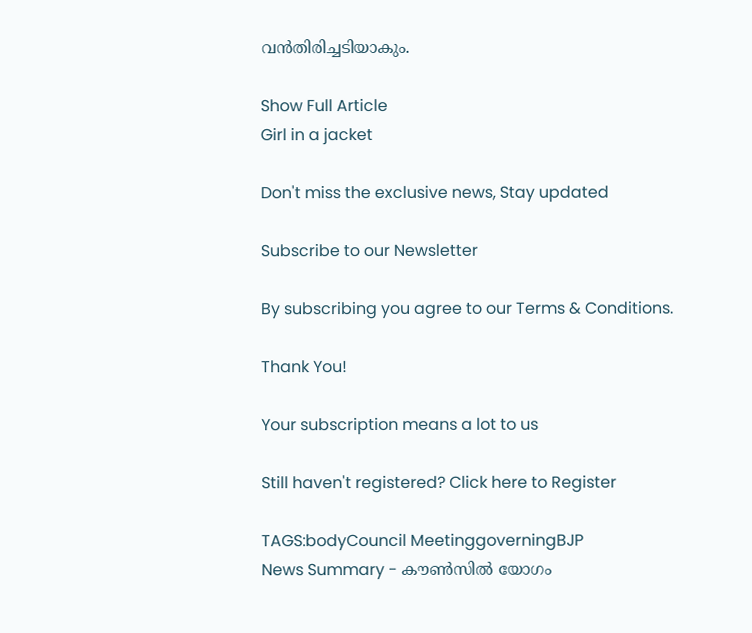വൻതിരിച്ചടിയാകും.

Show Full Article
Girl in a jacket

Don't miss the exclusive news, Stay updated

Subscribe to our Newsletter

By subscribing you agree to our Terms & Conditions.

Thank You!

Your subscription means a lot to us

Still haven't registered? Click here to Register

TAGS:bodyCouncil MeetinggoverningBJP
News Summary - കൗൺസിൽ യോഗം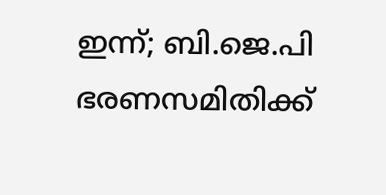ഇന്ന്; ബി.ജെ.പി ഭരണസമിതിക്ക്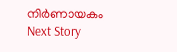നിർണായകം
Next Story